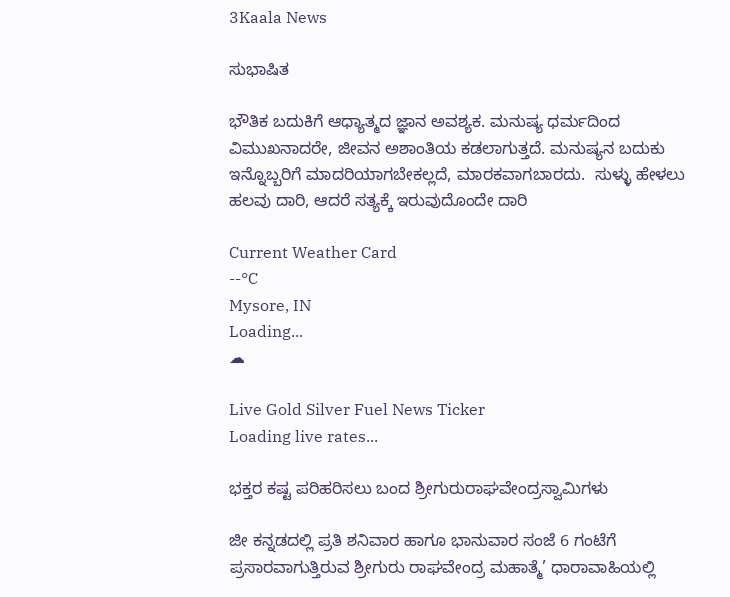3Kaala News

ಸುಭಾಷಿತ

ಭೌತಿಕ ಬದುಕಿಗೆ ಆಧ್ಯಾತ್ಮದ ಜ್ಞಾನ ಅವಶ್ಯಕ. ಮನುಷ್ಯ ಧರ್ಮದಿಂದ ವಿಮುಖನಾದರೇ, ಜೀವನ ಅಶಾಂತಿಯ ಕಡಲಾಗುತ್ತದೆ. ಮನುಷ್ಯನ ಬದುಕು ಇನ್ನೊಬ್ಬರಿಗೆ ಮಾದರಿಯಾಗಬೇಕಲ್ಲದೆ, ಮಾರಕವಾಗಬಾರದು.  ಸುಳ್ಳು ಹೇಳಲು ಹಲವು ದಾರಿ, ಆದರೆ ಸತ್ಯಕ್ಕೆ ಇರುವುದೊಂದೇ ದಾರಿ

Current Weather Card
--°C
Mysore, IN
Loading...
☁

Live Gold Silver Fuel News Ticker
Loading live rates...

ಭಕ್ತರ ಕಷ್ಟ ಪರಿಹರಿಸಲು ಬಂದ ಶ್ರೀಗುರುರಾಘವೇಂದ್ರಸ್ವಾಮಿಗಳು

ಜೀ ಕನ್ನಡದಲ್ಲಿ ಪ್ರತಿ ಶನಿವಾರ ಹಾಗೂ ಭಾನುವಾರ ಸಂಜೆ 6 ಗಂಟೆಗೆ ಪ್ರಸಾರವಾಗುತ್ತಿರುವ ಶ್ರೀಗುರು ರಾಘವೇಂದ್ರ ಮಹಾತ್ಮೆ’ ಧಾರಾವಾಹಿಯಲ್ಲಿ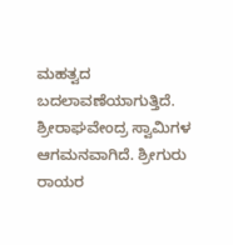ಮಹತ್ವದ ಬದಲಾವಣೆಯಾಗುತ್ತಿದೆ. ಶ್ರೀರಾಘವೇಂದ್ರ ಸ್ವಾಮಿಗಳ ಆಗಮನವಾಗಿದೆ. ಶ್ರೀಗುರು ರಾಯರ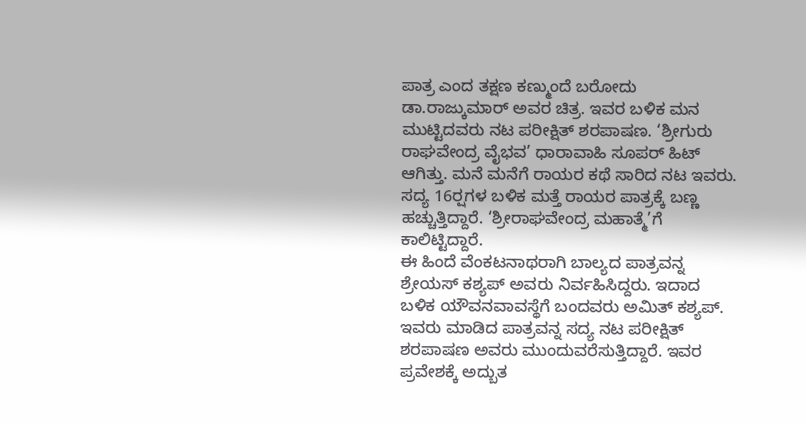ಪಾತ್ರ ಎಂದ ತಕ್ಷಣ ಕಣ್ಮುಂದೆ ಬರೋದು ಡಾ.ರಾಜ್ಕುಮಾರ್ ಅವರ ಚಿತ್ರ. ಇವರ ಬಳಿಕ ಮನ ಮುಟ್ಟಿದವರು ನಟ ಪರೀಕ್ಷಿತ್ ಶರಪಾಷಣ. ‘ಶ್ರೀಗುರು ರಾಘವೇಂದ್ರ ವೈಭವ’ ಧಾರಾವಾಹಿ ಸೂಪರ್ ಹಿಟ್ ಆಗಿತ್ತು. ಮನೆ ಮನೆಗೆ ರಾಯರ ಕಥೆ ಸಾರಿದ ನಟ ಇವರು. ಸದ್ಯ 16ರ‍್ಷಗಳ ಬಳಿಕ ಮತ್ತೆ ರಾಯರ ಪಾತ್ರಕ್ಕೆ ಬಣ್ಣ ಹಚ್ಚುತ್ತಿದ್ದಾರೆ. ‘ಶ್ರೀರಾಘವೇಂದ್ರ ಮಹಾತ್ಮೆ’ಗೆ ಕಾಲಿಟ್ಟಿದ್ದಾರೆ.
ಈ ಹಿಂದೆ ವೆಂಕಟನಾಥರಾಗಿ ಬಾಲ್ಯದ ಪಾತ್ರವನ್ನ ಶ್ರೇಯಸ್ ಕಶ್ಯಪ್ ಅವರು ನಿರ್ವಹಿಸಿದ್ದರು. ಇದಾದ ಬಳಿಕ ಯೌವನವಾವಸ್ಥೆಗೆ ಬಂದವರು ಅಮಿತ್ ಕಶ್ಯಪ್. ಇವರು ಮಾಡಿದ ಪಾತ್ರವನ್ನ ಸದ್ಯ ನಟ ಪರೀಕ್ಷಿತ್ ಶರಪಾಷಣ ಅವರು ಮುಂದುವರೆಸುತ್ತಿದ್ದಾರೆ. ಇವರ ಪ್ರವೇಶಕ್ಕೆ ಅದ್ಬುತ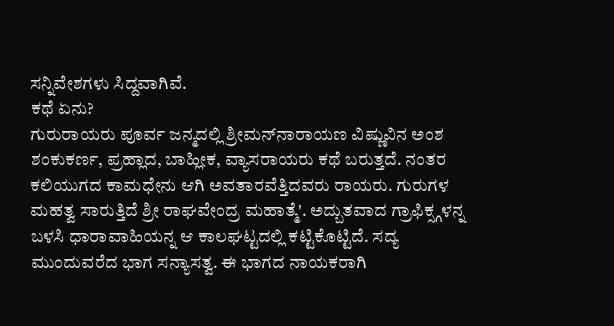ಸನ್ನಿವೇಶಗಳು ಸಿದ್ದವಾಗಿವೆ.
ಕಥೆ ಏನು?
ಗುರುರಾಯರು ಪೂರ್ವ ಜನ್ಮದಲ್ಲಿ ಶ್ರೀಮನ್‌ನಾರಾಯಣ ವಿಷ್ಣುವಿನ ಅಂಶ ಶಂಕುಕರ್ಣ, ಪ್ರಹ್ಲಾದ, ಬಾಹ್ಲೀಕ, ವ್ಯಾಸರಾಯರು ಕಥೆ ಬರುತ್ತದೆ. ನಂತರ ಕಲಿಯುಗದ ಕಾಮಧೇನು ಆಗಿ ಅವತಾರವೆತ್ತಿದವರು ರಾಯರು. ಗುರುಗಳ ಮಹತ್ವ ಸಾರುತ್ತಿದೆ ಶ್ರೀ ರಾಘವೇಂದ್ರ ಮಹಾತ್ಮೆ'. ಅದ್ಬುತವಾದ ಗ್ರಾಫಿಕ್ಸ್ಗಳನ್ನ ಬಳಸಿ ಧಾರಾವಾಹಿಯನ್ನ ಆ ಕಾಲಘಟ್ಟದಲ್ಲಿ ಕಟ್ಟಿಕೊಟ್ಟಿದೆ. ಸದ್ಯ ಮುಂದುವರೆದ ಭಾಗ ಸನ್ಯಾಸತ್ವ. ಈ ಭಾಗದ ನಾಯಕರಾಗಿ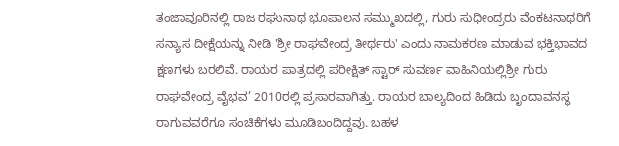ತಂಜಾವೂರಿನಲ್ಲಿ ರಾಜ ರಘುನಾಥ ಭೂಪಾಲನ ಸಮ್ಮುಖದಲ್ಲಿ, ಗುರು ಸುಧೀಂದ್ರರು ವೆಂಕಟನಾಥರಿಗೆ ಸನ್ಯಾಸ ದೀಕ್ಷೆಯನ್ನು ನೀಡಿ 'ಶ್ರೀ ರಾಘವೇಂದ್ರ ತೀರ್ಥರು' ಎಂದು ನಾಮಕರಣ ಮಾಡುವ ಭಕ್ತಿಭಾವದ ಕ್ಷಣಗಳು ಬರಲಿವೆ. ರಾಯರ ಪಾತ್ರದಲ್ಲಿ ಪರೀಕ್ಷಿತ್ ಸ್ಟಾರ್ ಸುವರ್ಣ ವಾಹಿನಿಯಲ್ಲಿಶ್ರೀ ಗುರು ರಾಘವೇಂದ್ರ ವೈಭವ’ 2010ರಲ್ಲಿ ಪ್ರಸಾರವಾಗಿತ್ತು. ರಾಯರ ಬಾಲ್ಯದಿಂದ ಹಿಡಿದು ಬೃಂದಾವನಸ್ಥ ರಾಗುವವರೆಗೂ ಸಂಚಿಕೆಗಳು ಮೂಡಿಬಂದಿದ್ದವು. ಬಹಳ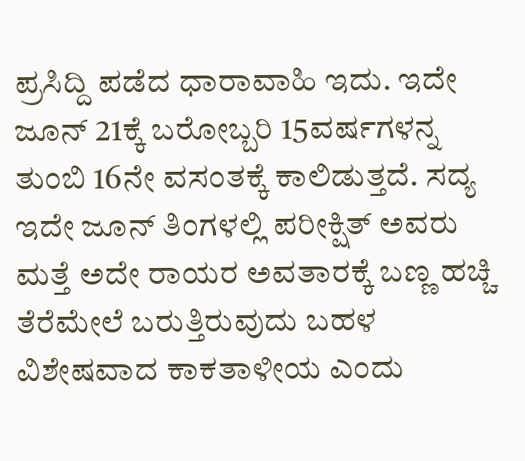ಪ್ರಸಿದ್ದಿ ಪಡೆದ ಧಾರಾವಾಹಿ ಇದು. ಇದೇ ಜೂನ್ 21ಕ್ಕೆ ಬರೋಬ್ಬರಿ 15ವರ್ಷಗಳನ್ನ ತುಂಬಿ 16ನೇ ವಸಂತಕ್ಕೆ ಕಾಲಿಡುತ್ತದೆ. ಸದ್ಯ ಇದೇ ಜೂನ್ ತಿಂಗಳಲ್ಲಿ ಪರೀಕ್ಷಿತ್ ಅವರು ಮತ್ತೆ ಅದೇ ರಾಯರ ಅವತಾರಕ್ಕೆ ಬಣ್ಣ ಹಚ್ಚಿ ತೆರೆಮೇಲೆ ಬರುತ್ತಿರುವುದು ಬಹಳ ವಿಶೇಷವಾದ ಕಾಕತಾಳೀಯ ಎಂದು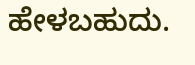ಹೇಳಬಹುದು.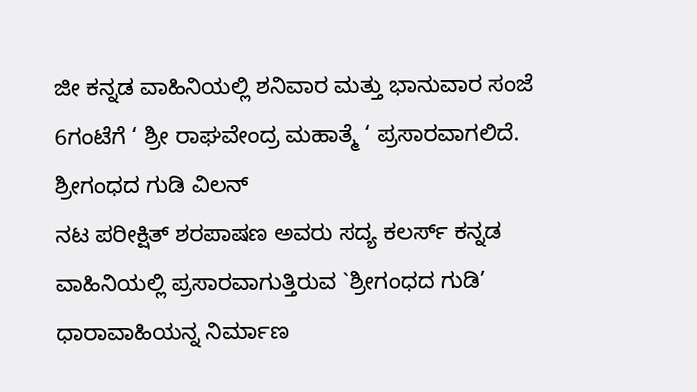ಜೀ ಕನ್ನಡ ವಾಹಿನಿಯಲ್ಲಿ ಶನಿವಾರ ಮತ್ತು ಭಾನುವಾರ ಸಂಜೆ 6ಗಂಟೆಗೆ ‘ ಶ್ರೀ ರಾಘವೇಂದ್ರ ಮಹಾತ್ಮೆ ‘ ಪ್ರಸಾರವಾಗಲಿದೆ.
ಶ್ರೀಗಂಧದ ಗುಡಿ ವಿಲನ್
ನಟ ಪರೀಕ್ಷಿತ್ ಶರಪಾಷಣ ಅವರು ಸದ್ಯ ಕಲರ್ಸ್ ಕನ್ನಡ ವಾಹಿನಿಯಲ್ಲಿ ಪ್ರಸಾರವಾಗುತ್ತಿರುವ `ಶ್ರೀಗಂಧದ ಗುಡಿ’ ಧಾರಾವಾಹಿಯನ್ನ ನಿರ್ಮಾಣ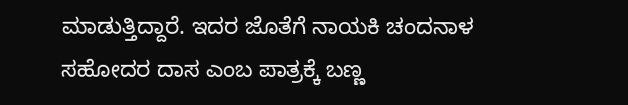ಮಾಡುತ್ತಿದ್ದಾರೆ. ಇದರ ಜೊತೆಗೆ ನಾಯಕಿ ಚಂದನಾಳ ಸಹೋದರ ದಾಸ ಎಂಬ ಪಾತ್ರಕ್ಕೆ ಬಣ್ಣ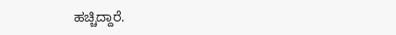ಹಚ್ಚಿದ್ದಾರೆ.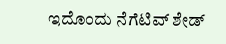ಇದೊಂದು ನೆಗೆಟಿವ್ ಶೇಡ್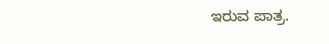ಇರುವ ಪಾತ್ರ.